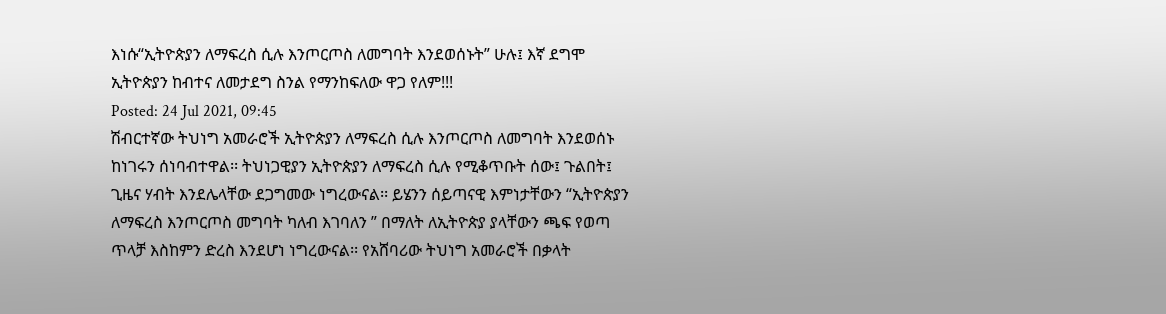እነሱ“ኢትዮጵያን ለማፍረስ ሲሉ እንጦርጦስ ለመግባት እንደወሰኑት” ሁሉ፤ እኛ ደግሞ ኢትዮጵያን ከብተና ለመታደግ ስንል የማንከፍለው ዋጋ የለም!!!
Posted: 24 Jul 2021, 09:45
ሽብርተኛው ትህነግ አመራሮች ኢትዮጵያን ለማፍረስ ሲሉ እንጦርጦስ ለመግባት እንደወሰኑ ከነገሩን ሰነባብተዋል፡፡ ትህነጋዊያን ኢትዮጵያን ለማፍረስ ሲሉ የሚቆጥቡት ሰው፤ ጉልበት፤ ጊዜና ሃብት እንደሌላቸው ደጋግመው ነግረውናል፡፡ ይሄንን ሰይጣናዊ እምነታቸውን “ኢትዮጵያን ለማፍረስ እንጦርጦስ መግባት ካለብ እገባለን ” በማለት ለኢትዮጵያ ያላቸውን ጫፍ የወጣ ጥላቻ እስከምን ድረስ እንደሆነ ነግረውናል፡፡ የአሸባሪው ትህነግ አመራሮች በቃላት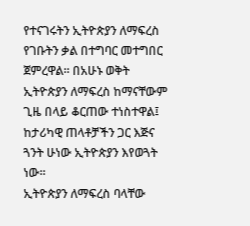የተናገሩትን ኢትዮጵያን ለማፍረስ የገቡትን ቃል በተግባር መተግበር ጀምረዋል፡፡ በአሁኑ ወቅት ኢትዮጵያን ለማፍረስ ከማናቸውም ጊዜ በላይ ቆርጠው ተነስተዋል፤ ከታሪካዊ ጠላቶቻችን ጋር እጅና ጓንት ሁነው ኢትዮጵያን እየወጓት ነው፡፡
ኢትዮጵያን ለማፍረስ ባላቸው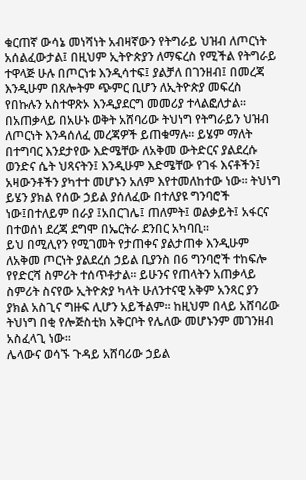ቁርጠኛ ውሳኔ መነሻነት አብዛኛውን የትግራይ ህዝብ ለጦርነት አሰልፈውታል፤ በዚህም ኢትዮጵያን ለማፍረስ የሚችል የትግራይ ተዋላጅ ሁሉ በጦርነቱ እንዲሳተፍ፤ ያልቻለ በገንዘብ፤ በመረጃ እንዲሁም በጸሎትም ጭምር ቢሆን ለኢትዮጵያ መፍረስ የበኩሉን አስተዋጽኦ እንዲያደርግ መመሪያ ተላልፎለታል፡፡ በአጠቃላይ በአሁኑ ወቅት አሸባሪው ትህነግ የትግራይን ህዝብ ለጦርነት እንዳሰለፈ መረጃዎች ይጠቁማሉ፡፡ ይሄም ማለት በተግባር እንደታየው እድሜቸው ለአቅመ ውትድርና ያልደረሱ ወንድና ሴት ህጻናትን፤ እንዲሁም እድሜቸው የገፋ እናቶችን፤ አዛውንቶችን ያካተተ መሆኑን አለም እየተመለከተው ነው፡፡ ትህነግ ይሄን ያክል የሰው ኃይል ያሰለፈው በተለያዩ ግንባሮች ነው፤በተለይም በራያ ፤አበርገሌ፤ ጠለምት፤ ወልቃይት፤ አፋርና በተወሰነ ደረጃ ደግሞ በኤርትራ ደንበር አካባቢ፡፡
ይህ በሚሊየን የሚገመት የታጠቀና ያልታጠቀ እንዲሁም ለአቅመ ጦርነት ያልደረሰ ኃይል ቢያንስ በ6 ግንባሮች ተከፍሎ የየድርሻ ስምሪት ተሰጥቶታል፡፡ ይሁንና የጠላትን አጠቃላይ ስምሪት ስናየው ኢትዮጵያ ካላት ሁለንተናዊ አቅም አንጻር ያን ያክል አስጊና ግዙፍ ሊሆን አይችልም፡፡ ከዚህም በላይ አሸባሪው ትህነግ በቂ የሎጅስቲክ አቅርቦት የሌለው መሆኑንም መገንዘብ አስፈላጊ ነው፡፡
ሌላውና ወሳኙ ጉዳይ አሸባሪው ኃይል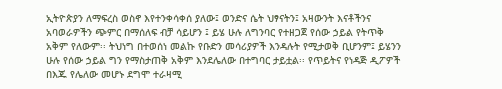ኢትዮጵያን ለማፍረስ ወስኖ እየተንቀሳቀሰ ያለው፤ ወንድና ሴት ህፃናትን፤ አዛውንት እናቶችንና አባወራዎችን ጭምር በማሰለፍ ብቻ ሳይሆን ፤ ይሄ ሁሉ ለግንባር የተዘጋጀ የሰው ኃይል የትጥቅ አቅም የለውም፡፡ ትህነግ በተወሰነ መልኩ የቡድን መሳሪያዎች እንዳሉት የሚታወቅ ቢሆንም፤ ይሄንን ሁሉ የሰው ኃይል ግን የማስታጠቅ አቅም እንደሌለው በተግባር ታይቷል፡፡ የጥይትና የነዳጅ ዲፖዎች በእጁ የሌለው መሆኑ ደግሞ ተራዛሚ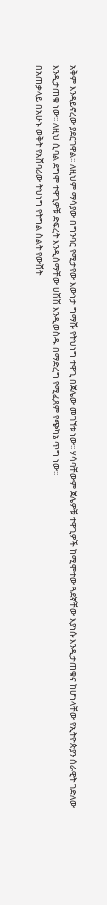አቅም እንዳይኖረው ያደርገዋል፡፡ ለዚህም ማሳያው በግንባር የሚታየው እውነታ ግማሹ የትህነግ ተዋጊ በጀሌው መገኘቱ ነው፡፡ ሃሳባቸውም ጀሌዎቹ ተዋጊዎች ከሚሞተው ጓደኛቸው እያነሱ እንዲታጠቁና ከሆነላቸው የኢትዮጵያን ሰራዊት ገድለው እንዲታጠቁ ነው፡፡ ለዚህ ሲባል ደግሞ ተዋጊዎቹ ድፍረት እንዲሰማቸው ሀሽሽ እንዲወስዱ በማድረግ የሚፈጸም የጭካኔ ጥግ ነው፡፡
በአጠቃላይ በአሁኑ ወቅት የአሸባሪው ትህነግ የትግል ስልት የውሸት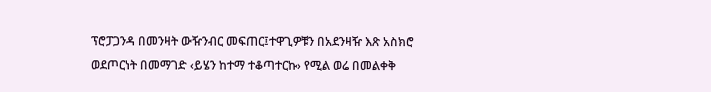ፕሮፓጋንዳ በመንዛት ውዥንብር መፍጠር፤ተዋጊዎቹን በአደንዛዥ እጽ አስክሮ ወደጦርነት በመማገድ ‹ይሄን ከተማ ተቆጣተርኩ› የሚል ወሬ በመልቀቅ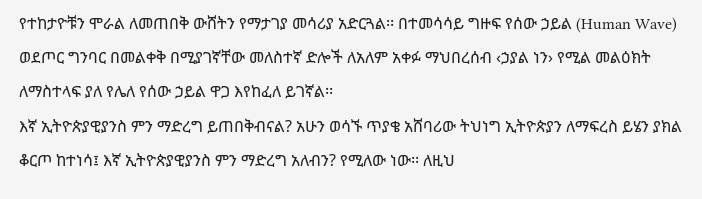የተከታዮቹን ሞራል ለመጠበቅ ውሸትን የማታገያ መሳሪያ አድርጓል፡፡ በተመሳሳይ ግዙፍ የሰው ኃይል (Human Wave) ወደጦር ግንባር በመልቀቅ በሚያገኛቸው መለስተኛ ድሎች ለአለም አቀፉ ማህበረሰብ ‹ኃያል ነን› የሚል መልዕክት ለማስተላፍ ያለ የሌለ የሰው ኃይል ዋጋ እየከፈለ ይገኛል፡፡
እኛ ኢትዮጵያዊያንስ ምን ማድረግ ይጠበቅብናል? አሁን ወሳኙ ጥያቄ አሸባሪው ትህነግ ኢትዮጵያን ለማፍረስ ይሄን ያክል ቆርጦ ከተነሳ፤ እኛ ኢትዮጵያዊያንስ ምን ማድረግ አለብን? የሚለው ነው፡፡ ለዚህ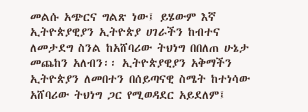መልሱ አጭርና ግልጽ ነው፤ ይሄውም እኛ ኢትዮጵያዊያን ኢትዮጵያ ሀገራችን ከብተና ለመታደግ ስንል ከአሸባሪው ትህነግ በበለጠ ሁኔታ መጨከን አለብን፡፡ ኢትዮጵያዊያን አቅማችን ኢትዮጵያን ለመበተን በሰይጣናዊ ስሜት ከተነሳው አሸባሪው ትህነግ ጋር የሚወዳደር አይደለም፤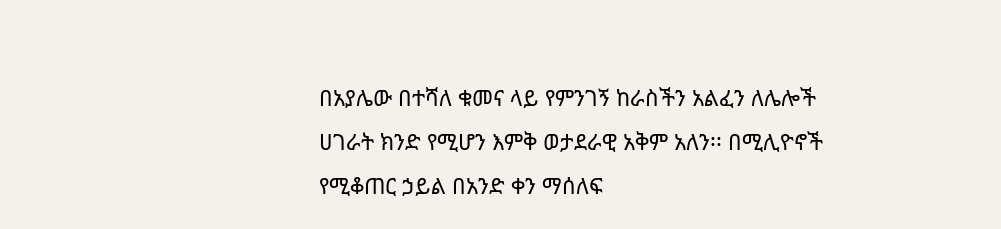በአያሌው በተሻለ ቁመና ላይ የምንገኝ ከራስችን አልፈን ለሌሎች ሀገራት ክንድ የሚሆን እምቅ ወታደራዊ አቅም አለን፡፡ በሚሊዮኖች የሚቆጠር ኃይል በአንድ ቀን ማሰለፍ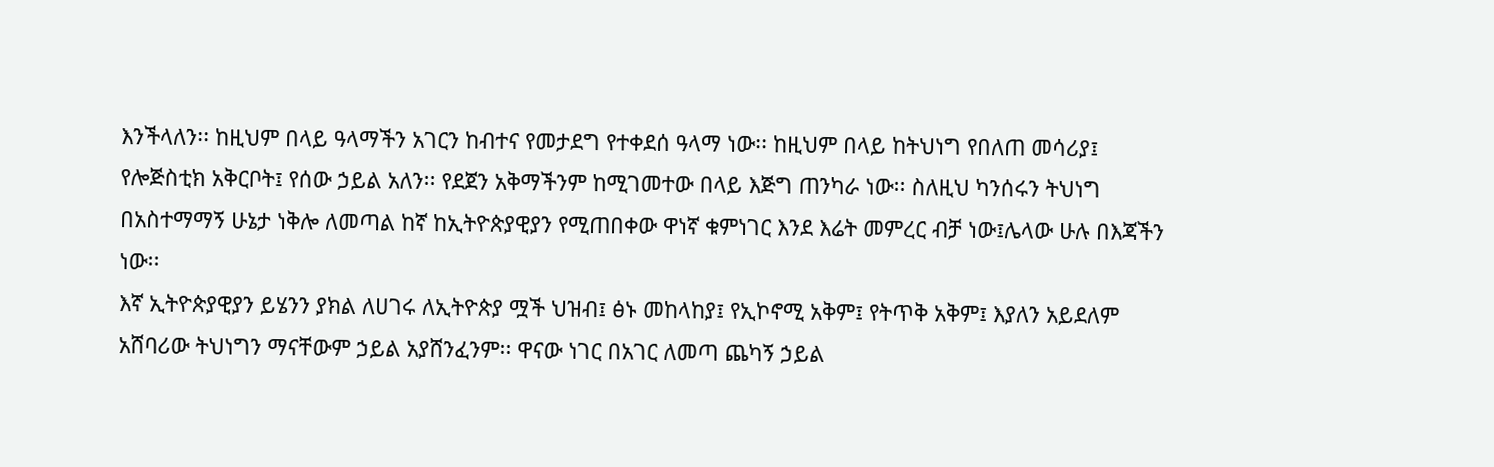እንችላለን፡፡ ከዚህም በላይ ዓላማችን አገርን ከብተና የመታደግ የተቀደሰ ዓላማ ነው፡፡ ከዚህም በላይ ከትህነግ የበለጠ መሳሪያ፤ የሎጅስቲክ አቅርቦት፤ የሰው ኃይል አለን፡፡ የደጀን አቅማችንም ከሚገመተው በላይ እጅግ ጠንካራ ነው፡፡ ስለዚህ ካንሰሩን ትህነግ በአስተማማኝ ሁኔታ ነቅሎ ለመጣል ከኛ ከኢትዮጵያዊያን የሚጠበቀው ዋነኛ ቁምነገር እንደ እሬት መምረር ብቻ ነው፤ሌላው ሁሉ በእጃችን ነው፡፡
እኛ ኢትዮጵያዊያን ይሄንን ያክል ለሀገሩ ለኢትዮጵያ ሟች ህዝብ፤ ፅኑ መከላከያ፤ የኢኮኖሚ አቅም፤ የትጥቅ አቅም፤ እያለን አይደለም አሸባሪው ትህነግን ማናቸውም ኃይል አያሸንፈንም፡፡ ዋናው ነገር በአገር ለመጣ ጨካኝ ኃይል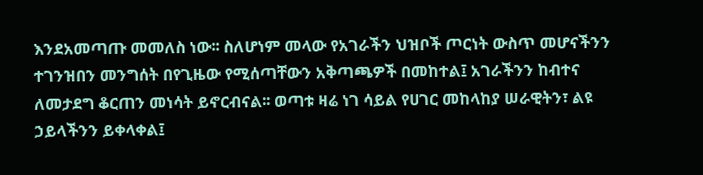እንደአመጣጡ መመለስ ነው፡፡ ስለሆነም መላው የአገራችን ህዝቦች ጦርነት ውስጥ መሆናችንን ተገንዝበን መንግሰት በየጊዜው የሚሰጣቸውን አቅጣጫዎች በመከተል፤ አገራችንን ከብተና ለመታደግ ቆርጠን መነሳት ይኖርብናል፡፡ ወጣቱ ዛሬ ነገ ሳይል የሀገር መከላከያ ሠራዊትን፣ ልዩ ኃይላችንን ይቀላቀል፤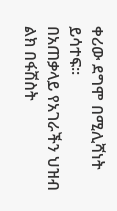ቀሪው ደግሞ በሚሊሻነት ይሳተፍ፡፡
በአጠቃላይ የአገራችን ህዝብ ልክ በፋሽስት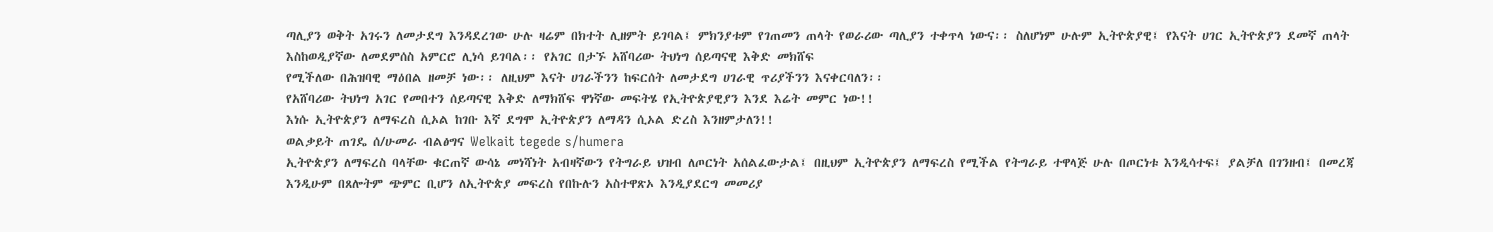ጣሊያን ወቅት አገሩን ለመታደግ እንዳደረገው ሁሉ ዛሬም በክተት ሊዘምት ይገባል፤ ምክንያቱም የገጠመን ጠላት የወራሪው ጣሊያን ተቀጥላ ነውና፡፡ ስለሆነም ሁሉም ኢትዮጵያዊ፤ የእናት ሀገር ኢትዮጵያን ደመኛ ጠላት እስከወዲያኛው ለመደምሰስ አምርሮ ሊነሳ ይገባል፡፡ የአገር በታኙ አሸባሪው ትህነግ ሰይጣናዊ እቅድ መክሸፍ
የሚችለው በሕዝባዊ ማዕበል ዘመቻ ነው፡፡ ለዚህም እናት ሀገራችንን ከፍርሰት ለመታደግ ሀገራዊ ጥሪያችንን እናቀርባለን፡፡
የአሸባሪው ትህነግ አገር የመበተን ሰይጣናዊ እቅድ ለማክሸፍ ዋነኛው መፍትሄ የኢትዮጵያዊያን እንደ እሬት መምር ነው!!
እነሱ ኢትዮጵያን ለማፍረስ ሲኦል ከገቡ እኛ ደግሞ ኢትዮጵያን ለማዳን ሲኦል ድረስ እንዘምታለን!!
ወልቃይት ጠገዴ ሰ/ሁመራ ብልፅግና Welkait tegede s/humera
ኢትዮጵያን ለማፍረስ ባላቸው ቁርጠኛ ውሳኔ መነሻነት አብዛኛውን የትግራይ ህዝብ ለጦርነት አሰልፈውታል፤ በዚህም ኢትዮጵያን ለማፍረስ የሚችል የትግራይ ተዋላጅ ሁሉ በጦርነቱ እንዲሳተፍ፤ ያልቻለ በገንዘብ፤ በመረጃ እንዲሁም በጸሎትም ጭምር ቢሆን ለኢትዮጵያ መፍረስ የበኩሉን አስተዋጽኦ እንዲያደርግ መመሪያ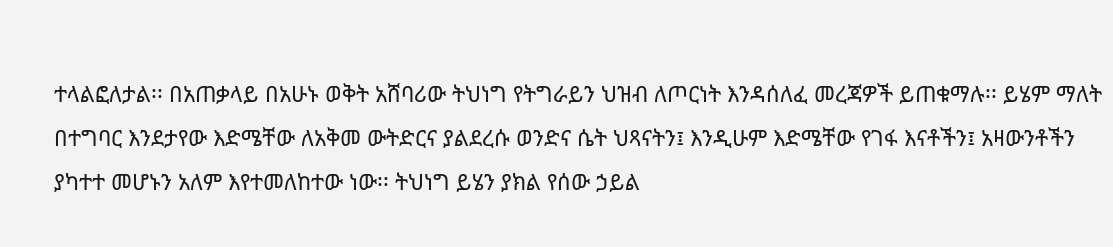ተላልፎለታል፡፡ በአጠቃላይ በአሁኑ ወቅት አሸባሪው ትህነግ የትግራይን ህዝብ ለጦርነት እንዳሰለፈ መረጃዎች ይጠቁማሉ፡፡ ይሄም ማለት በተግባር እንደታየው እድሜቸው ለአቅመ ውትድርና ያልደረሱ ወንድና ሴት ህጻናትን፤ እንዲሁም እድሜቸው የገፋ እናቶችን፤ አዛውንቶችን ያካተተ መሆኑን አለም እየተመለከተው ነው፡፡ ትህነግ ይሄን ያክል የሰው ኃይል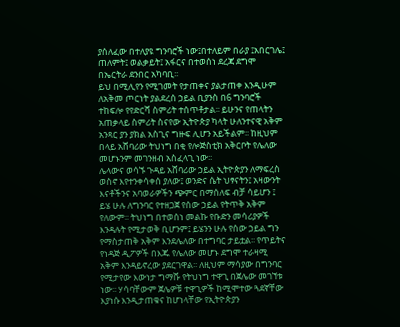ያሰለፈው በተለያዩ ግንባሮች ነው፤በተለይም በራያ ፤አበርገሌ፤ ጠለምት፤ ወልቃይት፤ አፋርና በተወሰነ ደረጃ ደግሞ በኤርትራ ደንበር አካባቢ፡፡
ይህ በሚሊየን የሚገመት የታጠቀና ያልታጠቀ እንዲሁም ለአቅመ ጦርነት ያልደረሰ ኃይል ቢያንስ በ6 ግንባሮች ተከፍሎ የየድርሻ ስምሪት ተሰጥቶታል፡፡ ይሁንና የጠላትን አጠቃላይ ስምሪት ስናየው ኢትዮጵያ ካላት ሁለንተናዊ አቅም አንጻር ያን ያክል አስጊና ግዙፍ ሊሆን አይችልም፡፡ ከዚህም በላይ አሸባሪው ትህነግ በቂ የሎጅስቲክ አቅርቦት የሌለው መሆኑንም መገንዘብ አስፈላጊ ነው፡፡
ሌላውና ወሳኙ ጉዳይ አሸባሪው ኃይል ኢትዮጵያን ለማፍረስ ወስኖ እየተንቀሳቀሰ ያለው፤ ወንድና ሴት ህፃናትን፤ አዛውንት እናቶችንና አባወራዎችን ጭምር በማሰለፍ ብቻ ሳይሆን ፤ ይሄ ሁሉ ለግንባር የተዘጋጀ የሰው ኃይል የትጥቅ አቅም የለውም፡፡ ትህነግ በተወሰነ መልኩ የቡድን መሳሪያዎች እንዳሉት የሚታወቅ ቢሆንም፤ ይሄንን ሁሉ የሰው ኃይል ግን የማስታጠቅ አቅም እንደሌለው በተግባር ታይቷል፡፡ የጥይትና የነዳጅ ዲፖዎች በእጁ የሌለው መሆኑ ደግሞ ተራዛሚ አቅም እንዳይኖረው ያደርገዋል፡፡ ለዚህም ማሳያው በግንባር የሚታየው እውነታ ግማሹ የትህነግ ተዋጊ በጀሌው መገኘቱ ነው፡፡ ሃሳባቸውም ጀሌዎቹ ተዋጊዎች ከሚሞተው ጓደኛቸው እያነሱ እንዲታጠቁና ከሆነላቸው የኢትዮጵያን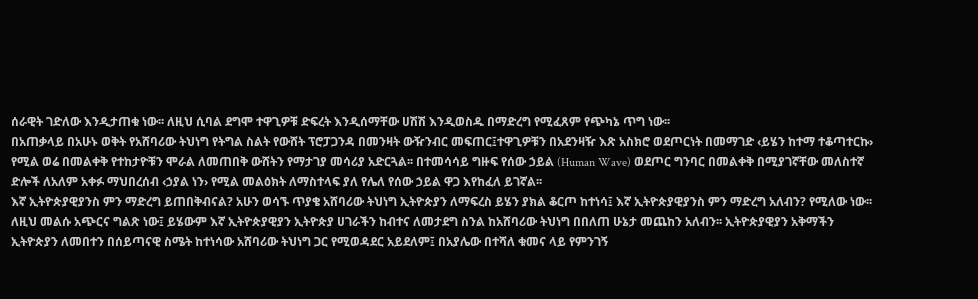ሰራዊት ገድለው እንዲታጠቁ ነው፡፡ ለዚህ ሲባል ደግሞ ተዋጊዎቹ ድፍረት እንዲሰማቸው ሀሽሽ እንዲወስዱ በማድረግ የሚፈጸም የጭካኔ ጥግ ነው፡፡
በአጠቃላይ በአሁኑ ወቅት የአሸባሪው ትህነግ የትግል ስልት የውሸት ፕሮፓጋንዳ በመንዛት ውዥንብር መፍጠር፤ተዋጊዎቹን በአደንዛዥ እጽ አስክሮ ወደጦርነት በመማገድ ‹ይሄን ከተማ ተቆጣተርኩ› የሚል ወሬ በመልቀቅ የተከታዮቹን ሞራል ለመጠበቅ ውሸትን የማታገያ መሳሪያ አድርጓል፡፡ በተመሳሳይ ግዙፍ የሰው ኃይል (Human Wave) ወደጦር ግንባር በመልቀቅ በሚያገኛቸው መለስተኛ ድሎች ለአለም አቀፉ ማህበረሰብ ‹ኃያል ነን› የሚል መልዕክት ለማስተላፍ ያለ የሌለ የሰው ኃይል ዋጋ እየከፈለ ይገኛል፡፡
እኛ ኢትዮጵያዊያንስ ምን ማድረግ ይጠበቅብናል? አሁን ወሳኙ ጥያቄ አሸባሪው ትህነግ ኢትዮጵያን ለማፍረስ ይሄን ያክል ቆርጦ ከተነሳ፤ እኛ ኢትዮጵያዊያንስ ምን ማድረግ አለብን? የሚለው ነው፡፡ ለዚህ መልሱ አጭርና ግልጽ ነው፤ ይሄውም እኛ ኢትዮጵያዊያን ኢትዮጵያ ሀገራችን ከብተና ለመታደግ ስንል ከአሸባሪው ትህነግ በበለጠ ሁኔታ መጨከን አለብን፡፡ ኢትዮጵያዊያን አቅማችን ኢትዮጵያን ለመበተን በሰይጣናዊ ስሜት ከተነሳው አሸባሪው ትህነግ ጋር የሚወዳደር አይደለም፤ በአያሌው በተሻለ ቁመና ላይ የምንገኝ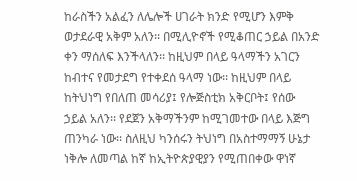ከራስችን አልፈን ለሌሎች ሀገራት ክንድ የሚሆን እምቅ ወታደራዊ አቅም አለን፡፡ በሚሊዮኖች የሚቆጠር ኃይል በአንድ ቀን ማሰለፍ እንችላለን፡፡ ከዚህም በላይ ዓላማችን አገርን ከብተና የመታደግ የተቀደሰ ዓላማ ነው፡፡ ከዚህም በላይ ከትህነግ የበለጠ መሳሪያ፤ የሎጅስቲክ አቅርቦት፤ የሰው ኃይል አለን፡፡ የደጀን አቅማችንም ከሚገመተው በላይ እጅግ ጠንካራ ነው፡፡ ስለዚህ ካንሰሩን ትህነግ በአስተማማኝ ሁኔታ ነቅሎ ለመጣል ከኛ ከኢትዮጵያዊያን የሚጠበቀው ዋነኛ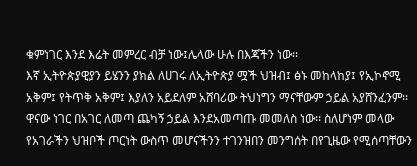ቁምነገር እንደ እሬት መምረር ብቻ ነው፤ሌላው ሁሉ በእጃችን ነው፡፡
እኛ ኢትዮጵያዊያን ይሄንን ያክል ለሀገሩ ለኢትዮጵያ ሟች ህዝብ፤ ፅኑ መከላከያ፤ የኢኮኖሚ አቅም፤ የትጥቅ አቅም፤ እያለን አይደለም አሸባሪው ትህነግን ማናቸውም ኃይል አያሸንፈንም፡፡ ዋናው ነገር በአገር ለመጣ ጨካኝ ኃይል እንደአመጣጡ መመለስ ነው፡፡ ስለሆነም መላው የአገራችን ህዝቦች ጦርነት ውስጥ መሆናችንን ተገንዝበን መንግሰት በየጊዜው የሚሰጣቸውን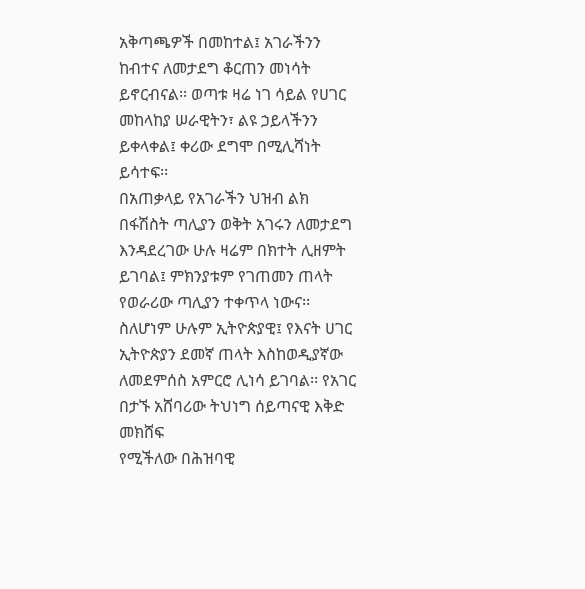አቅጣጫዎች በመከተል፤ አገራችንን ከብተና ለመታደግ ቆርጠን መነሳት ይኖርብናል፡፡ ወጣቱ ዛሬ ነገ ሳይል የሀገር መከላከያ ሠራዊትን፣ ልዩ ኃይላችንን ይቀላቀል፤ ቀሪው ደግሞ በሚሊሻነት ይሳተፍ፡፡
በአጠቃላይ የአገራችን ህዝብ ልክ በፋሽስት ጣሊያን ወቅት አገሩን ለመታደግ እንዳደረገው ሁሉ ዛሬም በክተት ሊዘምት ይገባል፤ ምክንያቱም የገጠመን ጠላት የወራሪው ጣሊያን ተቀጥላ ነውና፡፡ ስለሆነም ሁሉም ኢትዮጵያዊ፤ የእናት ሀገር ኢትዮጵያን ደመኛ ጠላት እስከወዲያኛው ለመደምሰስ አምርሮ ሊነሳ ይገባል፡፡ የአገር በታኙ አሸባሪው ትህነግ ሰይጣናዊ እቅድ መክሸፍ
የሚችለው በሕዝባዊ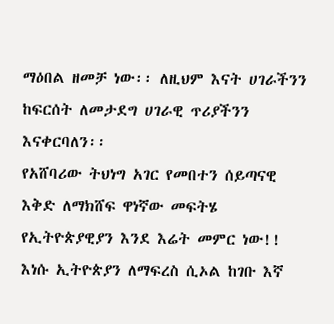ማዕበል ዘመቻ ነው፡፡ ለዚህም እናት ሀገራችንን ከፍርሰት ለመታደግ ሀገራዊ ጥሪያችንን እናቀርባለን፡፡
የአሸባሪው ትህነግ አገር የመበተን ሰይጣናዊ እቅድ ለማክሸፍ ዋነኛው መፍትሄ የኢትዮጵያዊያን እንደ እሬት መምር ነው!!
እነሱ ኢትዮጵያን ለማፍረስ ሲኦል ከገቡ እኛ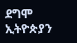ደግሞ ኢትዮጵያን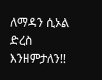ለማዳን ሲኦል ድረስ እንዘምታለን!!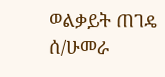ወልቃይት ጠገዴ ሰ/ሁመራ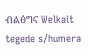ብልፅግና Welkait tegede s/humera